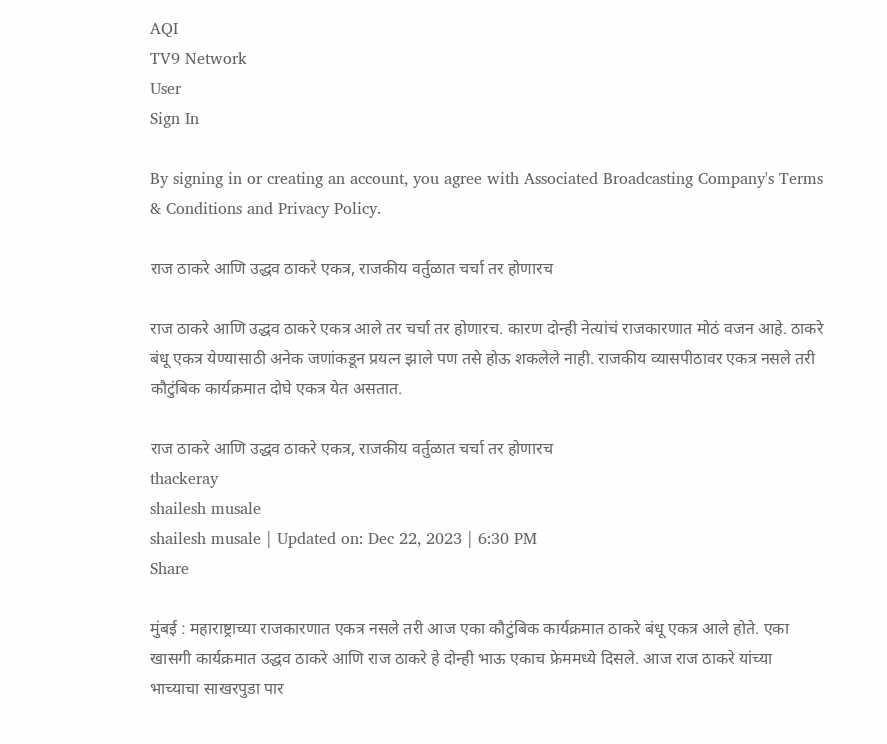AQI
TV9 Network
User
Sign In

By signing in or creating an account, you agree with Associated Broadcasting Company's Terms & Conditions and Privacy Policy.

राज ठाकरे आणि उद्धव ठाकरे एकत्र, राजकीय वर्तुळात चर्चा तर होणारच

राज ठाकरे आणि उद्धव ठाकरे एकत्र आले तर चर्चा तर होणारच. कारण दोन्ही नेत्यांचं राजकारणात मोठं वजन आहे. ठाकरे बंधू एकत्र येण्यासाठी अनेक जणांकडून प्रयत्न झाले पण तसे होऊ शकलेले नाही. राजकीय व्यासपीठावर एकत्र नसले तरी कौटुंबिक कार्यक्रमात दोघे एकत्र येत असतात.

राज ठाकरे आणि उद्धव ठाकरे एकत्र, राजकीय वर्तुळात चर्चा तर होणारच
thackeray
shailesh musale
shailesh musale | Updated on: Dec 22, 2023 | 6:30 PM
Share

मुंबई : महाराष्ट्राच्या राजकारणात एकत्र नसले तरी आज एका कौटुंबिक कार्यक्रमात ठाकरे बंधू एकत्र आले होते. एका खासगी कार्यक्रमात उद्धव ठाकरे आणि राज ठाकरे हे दोन्ही भाऊ एकाच फ्रेममध्ये दिसले. आज राज ठाकरे यांच्या भाच्याचा साखरपुडा पार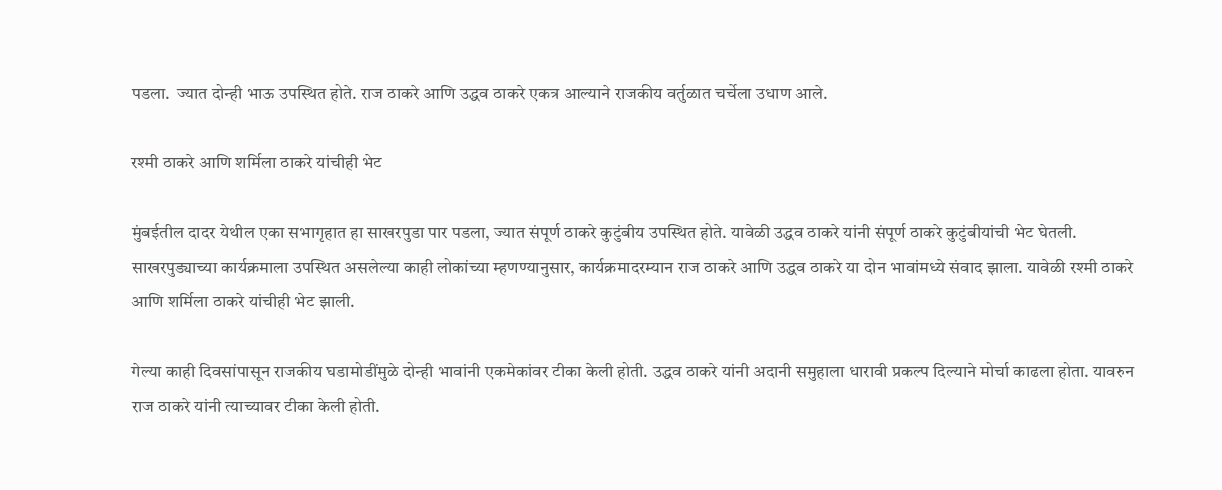पडला.  ज्यात दोन्ही भाऊ उपस्थित होते. राज ठाकरे आणि उद्धव ठाकरे एकत्र आल्याने राजकीय वर्तुळात चर्चेला उधाण आले.

रश्मी ठाकरे आणि शर्मिला ठाकरे यांचीही भेट

मुंबईतील दादर येथील एका सभागृहात हा साखरपुडा पार पडला, ज्यात संपूर्ण ठाकरे कुटुंबीय उपस्थित होते. यावेळी उद्धव ठाकरे यांनी संपूर्ण ठाकरे कुटुंबीयांची भेट घेतली. साखरपुड्याच्या कार्यक्रमाला उपस्थित असलेल्या काही लोकांच्या म्हणण्यानुसार, कार्यक्रमादरम्यान राज ठाकरे आणि उद्धव ठाकरे या दोन भावांमध्ये संवाद झाला. यावेळी रश्मी ठाकरे आणि शर्मिला ठाकरे यांचीही भेट झाली.

गेल्या काही दिवसांपासून राजकीय घडामोडींमुळे दोन्ही भावांनी एकमेकांवर टीका केली होती. उद्धव ठाकरे यांनी अदानी समुहाला धारावी प्रकल्प दिल्याने मोर्चा काढला होता. यावरुन राज ठाकरे यांनी त्याच्यावर टीका केली होती.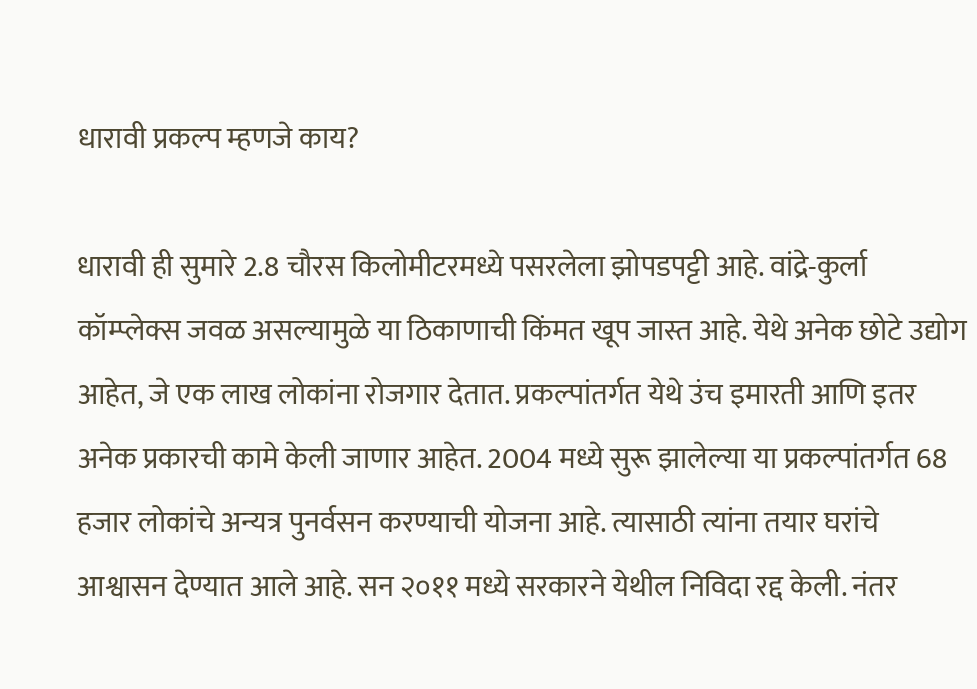धारावी प्रकल्प म्हणजे काय?

धारावी ही सुमारे 2.8 चौरस किलोमीटरमध्ये पसरलेला झोपडपट्टी आहे. वांद्रे-कुर्ला कॉम्प्लेक्स जवळ असल्यामुळे या ठिकाणाची किंमत खूप जास्त आहे. येथे अनेक छोटे उद्योग आहेत, जे एक लाख लोकांना रोजगार देतात. प्रकल्पांतर्गत येथे उंच इमारती आणि इतर अनेक प्रकारची कामे केली जाणार आहेत. 2004 मध्ये सुरू झालेल्या या प्रकल्पांतर्गत 68 हजार लोकांचे अन्यत्र पुनर्वसन करण्याची योजना आहे. त्यासाठी त्यांना तयार घरांचे आश्वासन देण्यात आले आहे. सन २०११ मध्ये सरकारने येथील निविदा रद्द केली. नंतर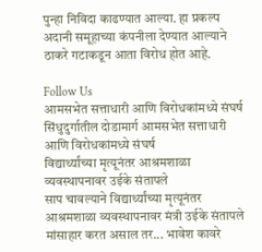पुन्हा निविदा काढण्यात आल्या. हा प्रकल्प अदानी समूहाच्या कंपनीला देण्यात आल्याने ठाकरे गटाकडून आता विरोध होत आहे.

Follow Us
आमसभेत सत्ताधारी आणि विरोधकांमध्ये संघर्ष
सिंधुदुर्गातील दोडामार्ग आमसभेत सत्ताधारी आणि विरोधकांमध्ये संघर्ष
विद्यार्थ्यांच्या मृत्यूनंतर आश्रमशाळा व्यवस्थापनावर उईके संतापले
साप चावल्याने विद्यार्थ्यांच्या मृत्यूनंतर आश्रमशाळा व्यवस्थापनावर मंत्री उईके संतापले
मांसाहार करत असाल तर... भावेश कावरे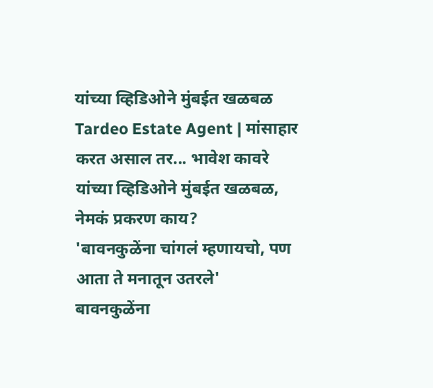यांच्या व्हिडिओने मुंबईत खळबळ
Tardeo Estate Agent | मांसाहार करत असाल तर... भावेश कावरे यांच्या व्हिडिओने मुंबईत खळबळ, नेमकं प्रकरण काय?
'बावनकुळेंना चांगलं म्हणायचो, पण आता ते मनातून उतरले'
बावनकुळेंना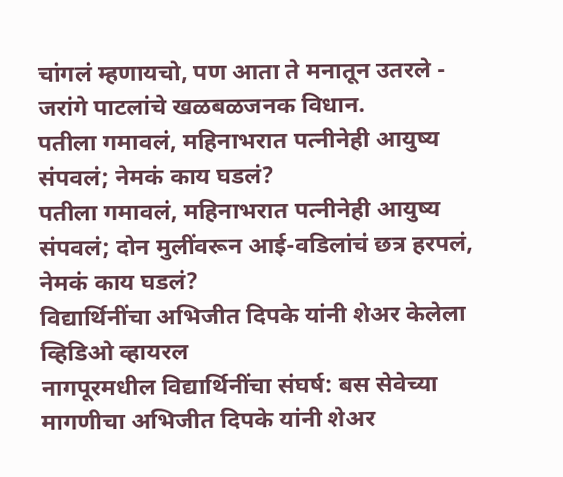चांगलं म्हणायचो, पण आता ते मनातून उतरले - जरांगे पाटलांचे खळबळजनक विधान.
पतीला गमावलं, महिनाभरात पत्नीनेही आयुष्य संपवलं; नेमकं काय घडलं?
पतीला गमावलं, महिनाभरात पत्नीनेही आयुष्य संपवलं; दोन मुलींवरून आई-वडिलांचं छत्र हरपलं, नेमकं काय घडलं?
विद्यार्थिनींचा अभिजीत दिपके यांनी शेअर केलेला व्हिडिओ व्हायरल
नागपूरमधील विद्यार्थिनींचा संघर्ष: बस सेवेच्या मागणीचा अभिजीत दिपके यांनी शेअर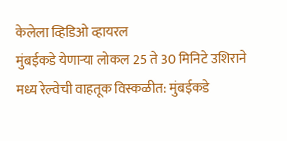केलेला व्हिडिओ व्हायरल
मुंबईकडे येणाऱ्या लोकल 25 ते 30 मिनिटे उशिराने
मध्य रेल्वेची वाहतूक विस्कळीत: मुंबईकडे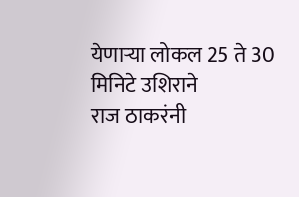येणाऱ्या लोकल 25 ते 30 मिनिटे उशिराने
राज ठाकरंनी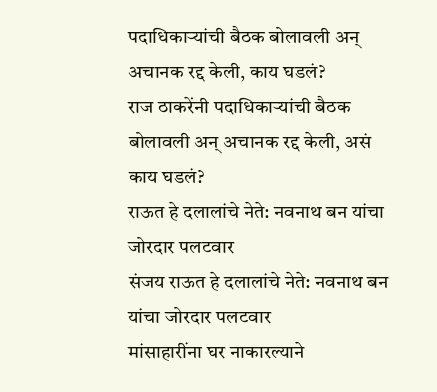पदाधिकाऱ्यांची बैठक बोलावली अन् अचानक रद्द केली, काय घडलं?
राज ठाकरेंनी पदाधिकाऱ्यांची बैठक बोलावली अन् अचानक रद्द केली, असं काय घडलं?
राऊत हे दलालांचे नेते: नवनाथ बन यांचा जोरदार पलटवार
संजय राऊत हे दलालांचे नेते: नवनाथ बन यांचा जोरदार पलटवार
मांसाहारींना घर नाकारल्याने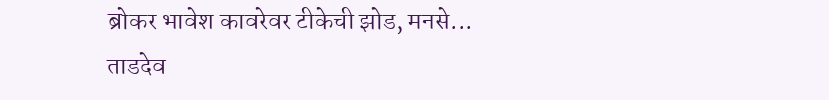ब्रोकर भावेश कावरेवर टीकेची झोड, मनसे...
ताडदेव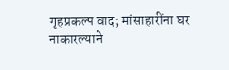गृहप्रकल्प वाद; मांसाहारींना घर नाकारल्याने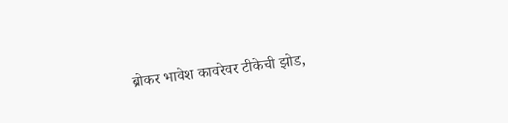ब्रोकर भावेश कावरेवर टीकेची झोड,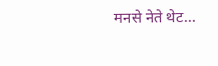मनसे नेते थेट...